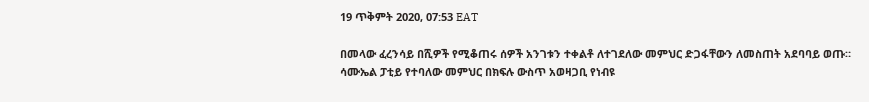19 ጥቅምት 2020, 07:53 EAT

በመላው ፈረንሳይ በሺዎች የሚቆጠሩ ሰዎች አንገቱን ተቀልቶ ለተገደለው መምህር ድጋፋቸውን ለመስጠት አደባባይ ወጡ።
ሳሙኤል ፓቲይ የተባለው መምህር በክፍሉ ውስጥ አወዛጋቢ የነብዩ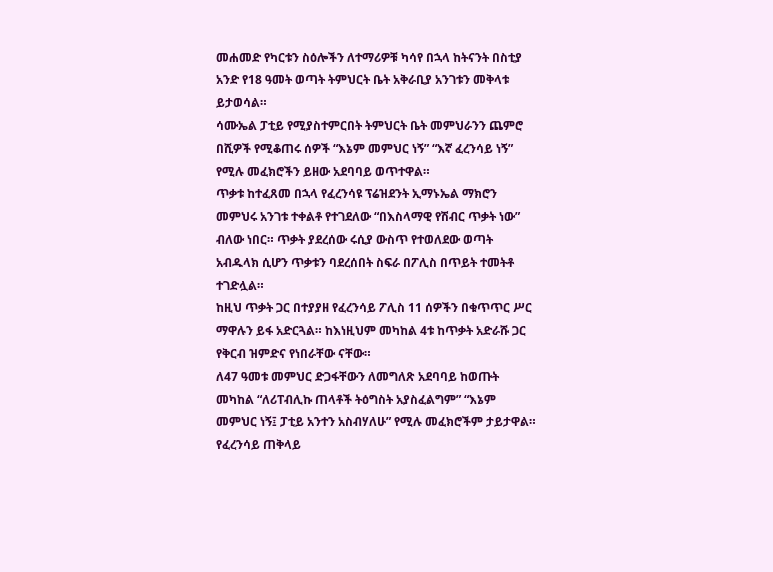መሐመድ የካርቱን ስዕሎችን ለተማሪዎቹ ካሳየ በኋላ ከትናንት በስቲያ አንድ የ18 ዓመት ወጣት ትምህርት ቤት አቅራቢያ አንገቱን መቅላቱ ይታወሳል።
ሳሙኤል ፓቲይ የሚያስተምርበት ትምህርት ቤት መምህራንን ጨምሮ በሺዎች የሚቆጠሩ ሰዎች “እኔም መምህር ነኝ” “እኛ ፈረንሳይ ነኝ” የሚሉ መፈክሮችን ይዘው አደባባይ ወጥተዋል።
ጥቃቱ ከተፈጸመ በኋላ የፈረንሳዩ ፕሬዝደንት ኢማኑኤል ማክሮን መምህሩ አንገቱ ተቀልቶ የተገደለው “በእስላማዊ የሽብር ጥቃት ነው” ብለው ነበር። ጥቃት ያደረሰው ሩሲያ ውስጥ የተወለደው ወጣት አብዱላክ ሲሆን ጥቃቱን ባደረሰበት ስፍራ በፖሊስ በጥይት ተመትቶ ተገድሏል።
ከዚህ ጥቃት ጋር በተያያዘ የፈረንሳይ ፖሊስ 11 ሰዎችን በቁጥጥር ሥር ማዋሉን ይፋ አድርጓል። ከእነዚህም መካከል 4ቱ ከጥቃት አድራሹ ጋር የቅርብ ዝምድና የነበራቸው ናቸው።
ለ47 ዓመቱ መምህር ድጋፋቸውን ለመግለጽ አደባባይ ከወጡት መካከል “ለሪፐብሊኩ ጠላቶች ትዕግስት አያስፈልግም” “እኔም መምህር ነኝ፤ ፓቲይ አንተን አስብሃለሁ” የሚሉ መፈክሮችም ታይታዋል።
የፈረንሳይ ጠቅላይ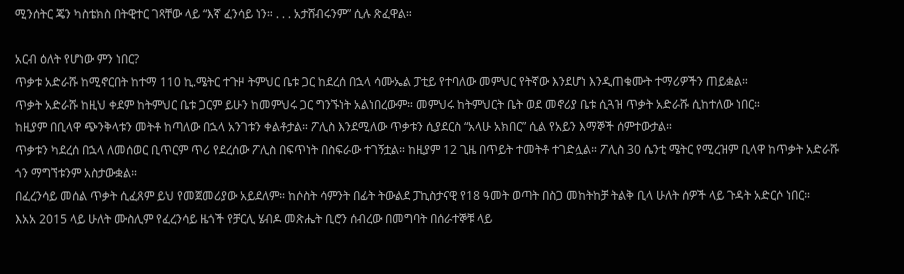ሚንሰትር ጄን ካስቴክስ በትዊተር ገጻቸው ላይ “እኛ ፈንሳይ ነን። . . . አታሸብሩንም” ሲሉ ጽፈዋል።

አርብ ዕለት የሆነው ምን ነበር?
ጥቃቱ አድራሹ ከሚኖርበት ከተማ 110 ኪ.ሜትር ተጉዞ ትምህር ቤቱ ጋር ከደረሰ በኋላ ሳሙኤል ፓቲይ የተባለው መምህር የትኛው እንደሆነ እንዲጠቁሙት ተማሪዎችን ጠይቋል።
ጥቃት አድራሹ ከዚህ ቀደም ከትምህር ቤቱ ጋርም ይሁን ከመምህሩ ጋር ግንኙነት አልነበረውም። መምህሩ ከትምህርት ቤት ወደ መኖሪያ ቤቱ ሲጓዝ ጥቃት አድራሹ ሲከተለው ነበር።
ከዚያም በቢላዋ ጭንቅላቱን መትቶ ከጣለው በኋላ አንገቱን ቀልቶታል። ፖሊስ እንደሚለው ጥቃቱን ሲያደርስ “አላሁ አክበር” ሲል የአይን እማኞች ሰምተውታል።
ጥቃቱን ካደረሰ በኋላ ለመሰወር ቢጥርም ጥሪ የደረሰው ፖሊስ በፍጥነት በስፍራው ተገኝቷል። ከዚያም 12 ጊዜ በጥይት ተመትቶ ተገድሏል። ፖሊስ 30 ሴንቲ ሜትር የሚረዝም ቢላዋ ከጥቃት አድራሹ ጎን ማግኘቱንም አስታውቋል።
በፈረንሳይ መሰል ጥቃት ሲፈጸም ይህ የመጀመሪያው አይደለም። ከሶስት ሳምንት በፊት ትውልደ ፓኪስታናዊ የ18 ዓመት ወጣት በስጋ መከትከቻ ትልቅ ቢላ ሁለት ሰዎች ላይ ጉዳት አድርሶ ነበር።
እአአ 2015 ላይ ሁለት ሙስሊም የፈረንሳይ ዜጎች የቻርሊ ሄብዶ መጽሔት ቢሮን ሰብረው በመግባት በሰራተኞቹ ላይ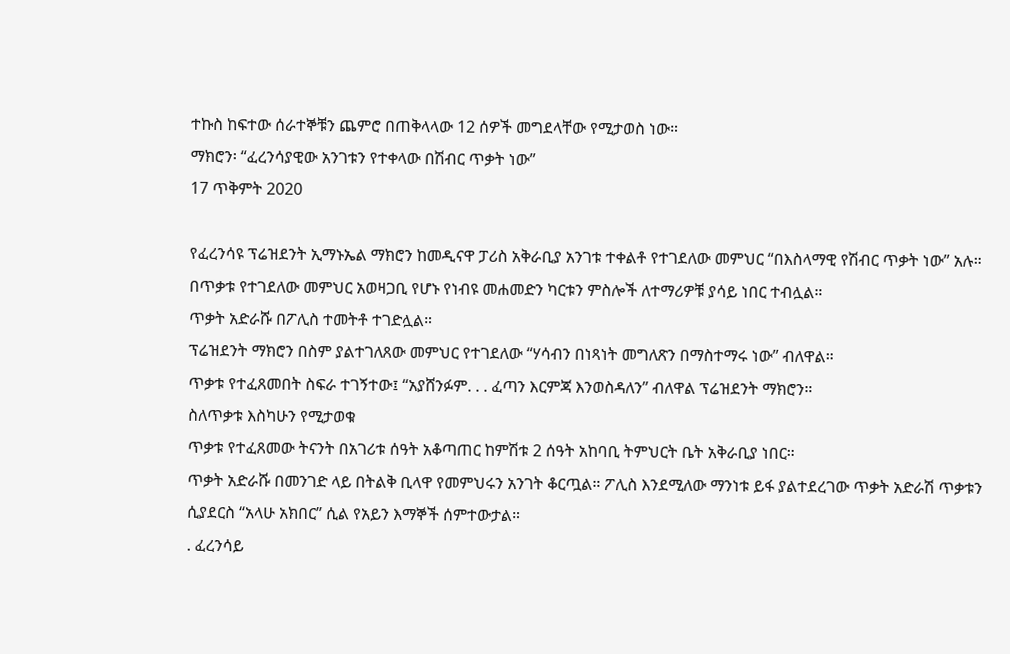ተኩስ ከፍተው ሰራተኞቹን ጨምሮ በጠቅላላው 12 ሰዎች መግደላቸው የሚታወስ ነው።
ማክሮን፡ “ፈረንሳያዊው አንገቱን የተቀላው በሽብር ጥቃት ነው”
17 ጥቅምት 2020

የፈረንሳዩ ፕሬዝደንት ኢማኑኤል ማክሮን ከመዲናዋ ፓሪስ አቅራቢያ አንገቱ ተቀልቶ የተገደለው መምህር “በእስላማዊ የሽብር ጥቃት ነው” አሉ።
በጥቃቱ የተገደለው መምህር አወዛጋቢ የሆኑ የነብዩ መሐመድን ካርቱን ምስሎች ለተማሪዎቹ ያሳይ ነበር ተብሏል።
ጥቃት አድራሹ በፖሊስ ተመትቶ ተገድሏል።
ፕሬዝደንት ማክሮን በስም ያልተገለጸው መምህር የተገደለው “ሃሳብን በነጻነት መግለጽን በማስተማሩ ነው” ብለዋል።
ጥቃቱ የተፈጸመበት ስፍራ ተገኝተው፤ “አያሸንፉም. . . ፈጣን እርምጃ እንወስዳለን” ብለዋል ፕሬዝደንት ማክሮን።
ስለጥቃቱ እስካሁን የሚታወቁ
ጥቃቱ የተፈጸመው ትናንት በአገሪቱ ሰዓት አቆጣጠር ከምሽቱ 2 ሰዓት አከባቢ ትምህርት ቤት አቅራቢያ ነበር።
ጥቃት አድራሹ በመንገድ ላይ በትልቅ ቢላዋ የመምህሩን አንገት ቆርጧል። ፖሊስ እንደሚለው ማንነቱ ይፋ ያልተደረገው ጥቃት አድራሽ ጥቃቱን ሲያደርስ “አላሁ አክበር” ሲል የአይን እማኞች ሰምተውታል።
. ፈረንሳይ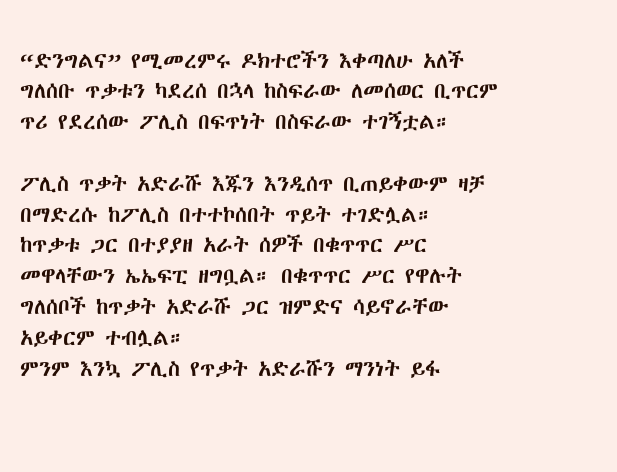“ድንግልና” የሚመረምሩ ዶክተሮችን እቀጣለሁ አለች
ግለሰቡ ጥቃቱን ካደረሰ በኋላ ከስፍራው ለመሰወር ቢጥርም ጥሪ የደረሰው ፖሊስ በፍጥነት በስፍራው ተገኝቷል።

ፖሊስ ጥቃት አድራሹ እጁን እንዲሰጥ ቢጠይቀውም ዛቻ በማድረሱ ከፖሊስ በተተኮሰበት ጥይት ተገድሏል።
ከጥቃቱ ጋር በተያያዘ አራት ሰዎች በቁጥጥር ሥር መዋላቸውን ኤኤፍፒ ዘግቧል። በቁጥጥር ሥር የዋሉት ግለሰቦች ከጥቃት አድራሹ ጋር ዝምድና ሳይኖራቸው አይቀርም ተብሏል።
ምንም እንኳ ፖሊስ የጥቃት አድራሹን ማንነት ይፋ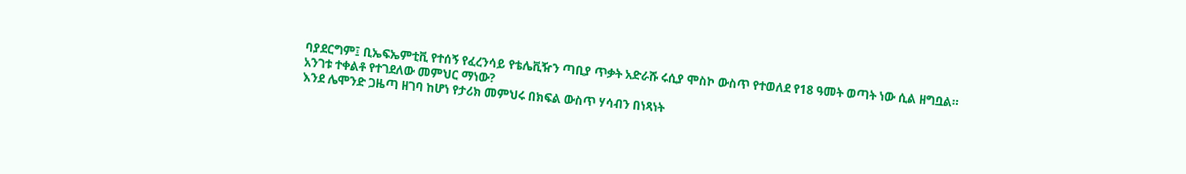ባያደርግም፤ ቢኤፍኤምቲቪ የተሰኝ የፈረንሳይ የቴሌቪዥን ጣቢያ ጥቃት አድራሹ ሩሲያ ሞስኮ ውስጥ የተወለደ የ18 ዓመት ወጣት ነው ሲል ዘግቧል።
አንገቱ ተቀልቶ የተገደለው መምህር ማነው?
እንደ ሌሞንድ ጋዜጣ ዘገባ ከሆነ የታሪክ መምህሩ በክፍል ውስጥ ሃሳብን በነጻነት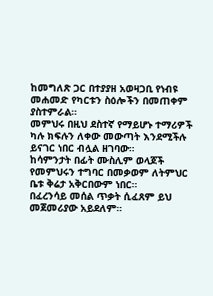ከመግለጽ ጋር በተያያዘ አወዛጋቢ የነብዩ መሐመድ የካርቱን ስዕሎችን በመጠቀም ያስተምራል።
መምህሩ በዚህ ደስተኛ የማይሆኑ ተማሪዎች ካሉ ክፍሉን ለቀው መውጣት እንደሚችሉ ይናገር ነበር ብሏል ዘገባው።
ከሳምንታት በፊት ሙስሊም ወላጆች የመምህሩን ተግባር በመቃወም ለትምህር ቤቱ ቅሬታ አቅርበውም ነበር።
በፈረንሳይ መሰል ጥቃት ሲፈጸም ይህ መጀመሪያው አይደለም።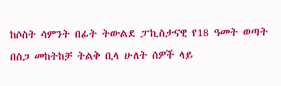ከሶስት ሳምንት በፊት ትውልደ ፓኪስታናዊ የ18 ዓመት ወጣት በስጋ መከትከቻ ትልቅ ቢላ ሁለት ሰዎች ላይ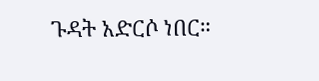ጉዳት አድርሶ ነበር።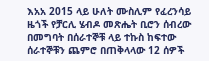እአአ 2015 ላይ ሁለት ሙስሊም የፈረንሳይ ዜጎች የቻርሊ ሄብዶ መጽሔት ቢሮን ሰብረው በመግባት በሰራተኞቹ ላይ ተኩስ ከፍተው ሰራተኞቹን ጨምሮ በጠቅላላው 12 ሰዎች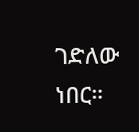ገድለው ነበር።